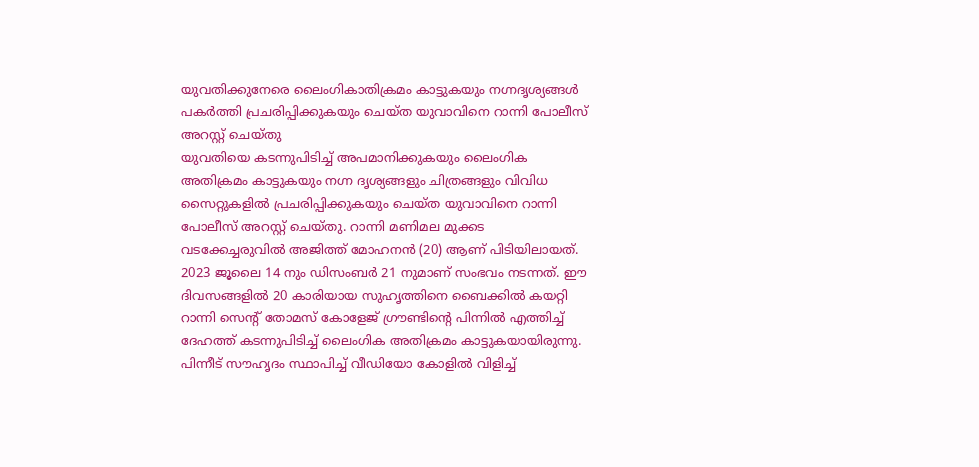യുവതിക്കുനേരെ ലൈംഗികാതിക്രമം കാട്ടുകയും നഗ്നദൃശ്യങ്ങൾ പകർത്തി പ്രചരിപ്പിക്കുകയും ചെയ്ത യുവാവിനെ റാന്നി പോലീസ് അറസ്റ്റ് ചെയ്തു
യുവതിയെ കടന്നുപിടിച്ച് അപമാനിക്കുകയും ലൈംഗിക അതിക്രമം കാട്ടുകയും നഗ്ന ദൃശ്യങ്ങളും ചിത്രങ്ങളും വിവിധ സൈറ്റുകളിൽ പ്രചരിപ്പിക്കുകയും ചെയ്ത യുവാവിനെ റാന്നി പോലീസ് അറസ്റ്റ് ചെയ്തു. റാന്നി മണിമല മുക്കട വടക്കേച്ചരുവിൽ അജിത്ത് മോഹനൻ (20) ആണ് പിടിയിലായത്. 2023 ജൂലൈ 14 നും ഡിസംബർ 21 നുമാണ് സംഭവം നടന്നത്. ഈ ദിവസങ്ങളിൽ 20 കാരിയായ സുഹൃത്തിനെ ബൈക്കിൽ കയറ്റി റാന്നി സെന്റ് തോമസ് കോളേജ് ഗ്രൗണ്ടിന്റെ പിന്നിൽ എത്തിച്ച് ദേഹത്ത് കടന്നുപിടിച്ച് ലൈംഗിക അതിക്രമം കാട്ടുകയായിരുന്നു.
പിന്നീട് സൗഹൃദം സ്ഥാപിച്ച് വീഡിയോ കോളിൽ വിളിച്ച്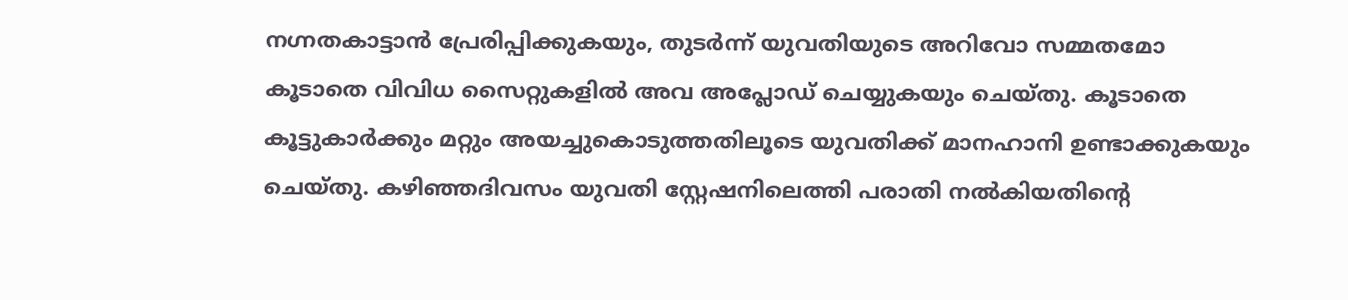നഗ്നതകാട്ടാൻ പ്രേരിപ്പിക്കുകയും, തുടർന്ന് യുവതിയുടെ അറിവോ സമ്മതമോ കൂടാതെ വിവിധ സൈറ്റുകളിൽ അവ അപ്ലോഡ് ചെയ്യുകയും ചെയ്തു. കൂടാതെ കൂട്ടുകാർക്കും മറ്റും അയച്ചുകൊടുത്തതിലൂടെ യുവതിക്ക് മാനഹാനി ഉണ്ടാക്കുകയും ചെയ്തു. കഴിഞ്ഞദിവസം യുവതി സ്റ്റേഷനിലെത്തി പരാതി നൽകിയതിന്റെ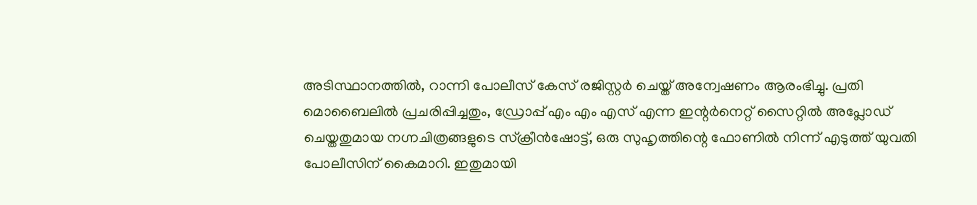അടിസ്ഥാനത്തിൽ, റാന്നി പോലീസ് കേസ് രജിസ്റ്റർ ചെയ്ത് അന്വേഷണം ആരംഭിച്ചു. പ്രതി മൊബൈലിൽ പ്രചരിപ്പിച്ചതും, ഡ്രോപ്പ് എം എം എസ് എന്ന ഇന്റർനെറ്റ് സൈറ്റിൽ അപ്ലോഡ് ചെയ്തതുമായ നഗ്നചിത്രങ്ങളുടെ സ്ക്രീൻഷോട്ട്, ഒരു സുഹൃത്തിന്റെ ഫോണിൽ നിന്ന് എടുത്ത് യുവതി പോലീസിന് കൈമാറി. ഇതുമായി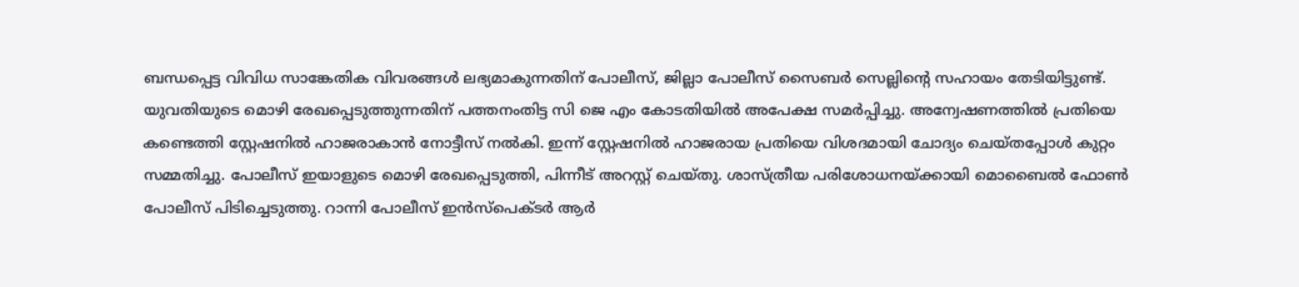ബന്ധപ്പെട്ട വിവിധ സാങ്കേതിക വിവരങ്ങൾ ലഭ്യമാകുന്നതിന് പോലീസ്, ജില്ലാ പോലീസ് സൈബർ സെല്ലിന്റെ സഹായം തേടിയിട്ടുണ്ട്.
യുവതിയുടെ മൊഴി രേഖപ്പെടുത്തുന്നതിന് പത്തനംതിട്ട സി ജെ എം കോടതിയിൽ അപേക്ഷ സമർപ്പിച്ചു. അന്വേഷണത്തിൽ പ്രതിയെ കണ്ടെത്തി സ്റ്റേഷനിൽ ഹാജരാകാൻ നോട്ടീസ് നൽകി. ഇന്ന് സ്റ്റേഷനിൽ ഹാജരായ പ്രതിയെ വിശദമായി ചോദ്യം ചെയ്തപ്പോൾ കുറ്റം സമ്മതിച്ചു. പോലീസ് ഇയാളുടെ മൊഴി രേഖപ്പെടുത്തി, പിന്നീട് അറസ്റ്റ് ചെയ്തു. ശാസ്ത്രീയ പരിശോധനയ്ക്കായി മൊബൈൽ ഫോൺ പോലീസ് പിടിച്ചെടുത്തു. റാന്നി പോലീസ് ഇൻസ്പെക്ടർ ആർ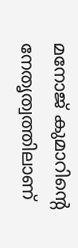മനോജ് കുമാറിന്റെ നേതൃത്വത്തിലാണ്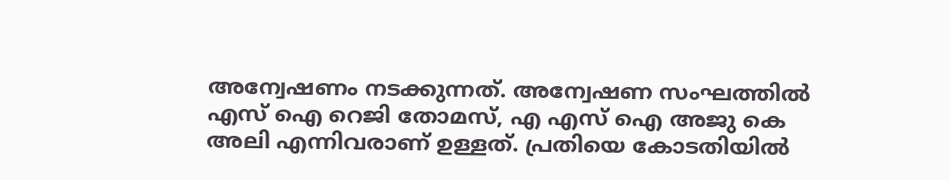അന്വേഷണം നടക്കുന്നത്. അന്വേഷണ സംഘത്തിൽ എസ് ഐ റെജി തോമസ്, എ എസ് ഐ അജു കെ അലി എന്നിവരാണ് ഉള്ളത്. പ്രതിയെ കോടതിയിൽ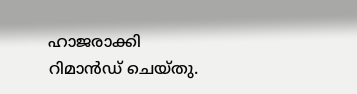ഹാജരാക്കി റിമാൻഡ് ചെയ്തു.